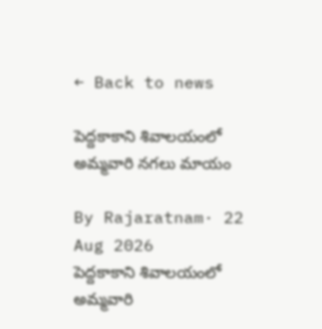← Back to news

పెద్దకాకాని శివాలయంలో అమ్మవారి నగలు మాయం

By Rajaratnam· 22 Aug 2026
పెద్దకాకాని శివాలయంలో అమ్మవారి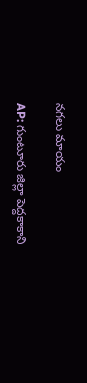నగలు మాయం

AP: గుంటూరు జిల్లా పెద్దకాకాని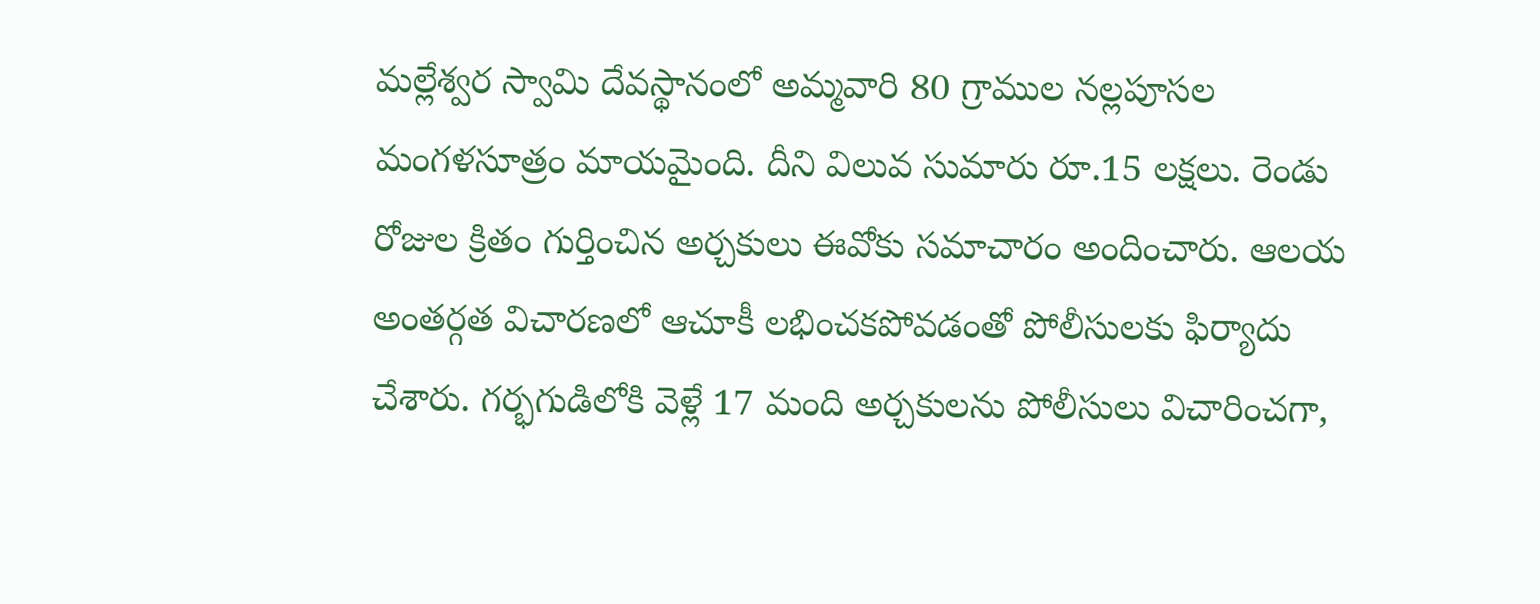మల్లేశ్వర స్వామి దేవస్థానంలో అమ్మవారి 80 గ్రాముల నల్లపూసల మంగళసూత్రం మాయమైంది. దీని విలువ సుమారు రూ.15 లక్షలు. రెండు రోజుల క్రితం గుర్తించిన అర్చకులు ఈవోకు సమాచారం అందించారు. ఆలయ అంతర్గత విచారణలో ఆచూకీ లభించకపోవడంతో పోలీసులకు ఫిర్యాదు చేశారు. గర్భగుడిలోకి వెళ్లే 17 మంది అర్చకులను పోలీసులు విచారించగా,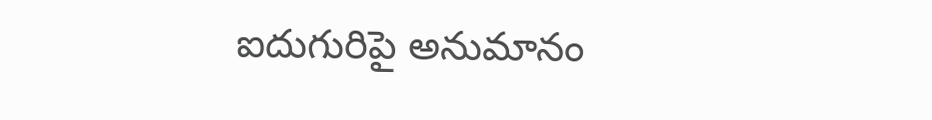ఐదుగురిపై అనుమానం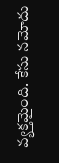వ్యక్తమైంది. కేసు నమోదు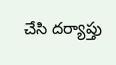చేసి దర్యాప్తు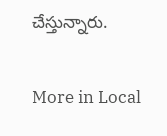చేస్తున్నారు.

More in Local